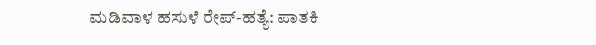ಮಡಿವಾಳ ಹಸುಳೆ ರೇಪ್-ಹತ್ಯೆ: ಪಾತಕಿ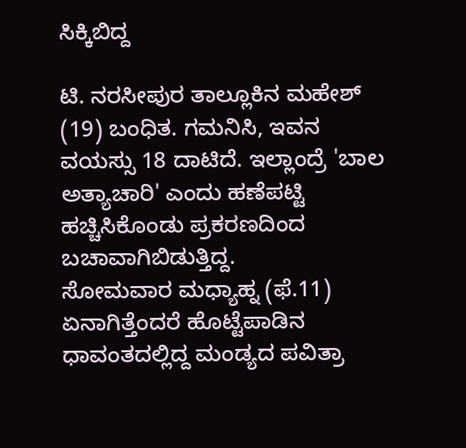ಸಿಕ್ಕಿಬಿದ್ದ

ಟಿ. ನರಸೀಪುರ ತಾಲ್ಲೂಕಿನ ಮಹೇಶ್ (19) ಬಂಧಿತ. ಗಮನಿಸಿ, ಇವನ ವಯಸ್ಸು 18 ದಾಟಿದೆ. ಇಲ್ಲಾಂದ್ರೆ 'ಬಾಲ ಅತ್ಯಾಚಾರಿ' ಎಂದು ಹಣೆಪಟ್ಟಿ ಹಚ್ಚಿಸಿಕೊಂಡು ಪ್ರಕರಣದಿಂದ ಬಚಾವಾಗಿಬಿಡುತ್ತಿದ್ದ.
ಸೋಮವಾರ ಮಧ್ಯಾಹ್ನ (ಫೆ.11) ಏನಾಗಿತ್ತೆಂದರೆ ಹೊಟ್ಟೆಪಾಡಿನ ಧಾವಂತದಲ್ಲಿದ್ದ ಮಂಡ್ಯದ ಪವಿತ್ರಾ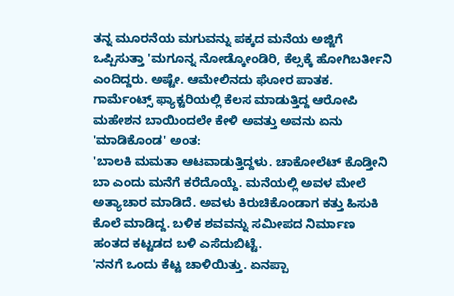ತನ್ನ ಮೂರನೆಯ ಮಗುವನ್ನು ಪಕ್ಕದ ಮನೆಯ ಅಜ್ಜಿಗೆ ಒಪ್ಪಿಸುತ್ತಾ 'ಮಗೂನ್ನ ನೋಡ್ಕೋಂಡಿರಿ, ಕೆಲ್ಸಕ್ಕೆ ಹೋಗಿಬರ್ತೀನಿ ಎಂದಿದ್ದರು. ಅಷ್ಟೇ. ಆಮೇಲಿನದು ಘೋರ ಪಾತಕ.
ಗಾರ್ಮೆಂಟ್ಸ್ ಫ್ಯಾಕ್ಟರಿಯಲ್ಲಿ ಕೆಲಸ ಮಾಡುತ್ತಿದ್ದ ಆರೋಪಿ ಮಹೇಶನ ಬಾಯಿಂದಲೇ ಕೇಳಿ ಅವತ್ತು ಅವನು ಏನು 'ಮಾಡಿಕೊಂಡ' ಅಂತ:
'ಬಾಲಕಿ ಮಮತಾ ಆಟವಾಡುತ್ತಿದ್ದಳು. ಚಾಕೋಲೆಟ್ ಕೊಡ್ತೀನಿ ಬಾ ಎಂದು ಮನೆಗೆ ಕರೆದೊಯ್ದೆ. ಮನೆಯಲ್ಲಿ ಅವಳ ಮೇಲೆ ಅತ್ಯಾಚಾರ ಮಾಡಿದೆ. ಅವಳು ಕಿರುಚಿಕೊಂಡಾಗ ಕತ್ತು ಹಿಸುಕಿ ಕೊಲೆ ಮಾಡಿದ್ದ. ಬಳಿಕ ಶವವನ್ನು ಸಮೀಪದ ನಿರ್ಮಾಣ ಹಂತದ ಕಟ್ಟಡದ ಬಳಿ ಎಸೆದುಬಿಟ್ಟೆ.
'ನನಗೆ ಒಂದು ಕೆಟ್ಟ ಚಾಳಿಯಿತ್ತು. ಏನಪ್ಪಾ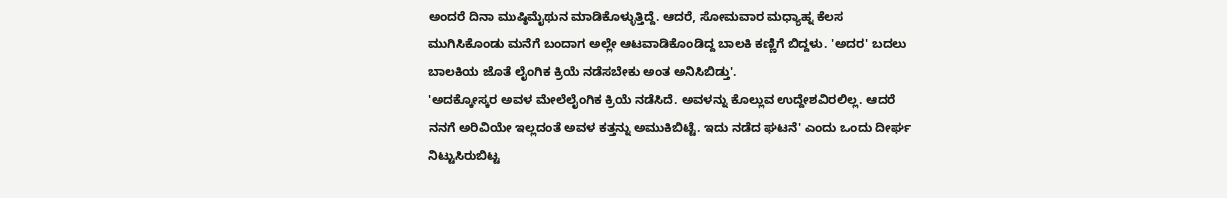ಅಂದರೆ ದಿನಾ ಮುಷ್ಠಿಮೈಥುನ ಮಾಡಿಕೊಳ್ಳುತ್ತಿದ್ದೆ. ಆದರೆ, ಸೋಮವಾರ ಮಧ್ಯಾಹ್ನ ಕೆಲಸ ಮುಗಿಸಿಕೊಂಡು ಮನೆಗೆ ಬಂದಾಗ ಅಲ್ಲೇ ಆಟವಾಡಿಕೊಂಡಿದ್ದ ಬಾಲಕಿ ಕಣ್ಣಿಗೆ ಬಿದ್ದಳು. 'ಅದರ' ಬದಲು ಬಾಲಕಿಯ ಜೊತೆ ಲೈಂಗಿಕ ಕ್ರಿಯೆ ನಡೆಸಬೇಕು ಅಂತ ಅನಿಸಿಬಿಡ್ತು'.
'ಅದಕ್ಕೋಸ್ಕರ ಅವಳ ಮೇಲೆಲೈಂಗಿಕ ಕ್ರಿಯೆ ನಡೆಸಿದೆ. ಅವಳನ್ನು ಕೊಲ್ಲುವ ಉದ್ದೇಶವಿರಲಿಲ್ಲ. ಆದರೆ ನನಗೆ ಅರಿವಿಯೇ ಇಲ್ಲದಂತೆ ಅವಳ ಕತ್ತನ್ನು ಅಮುಕಿಬಿಟ್ಟೆ. ಇದು ನಡೆದ ಘಟನೆ' ಎಂದು ಒಂದು ದೀರ್ಘ ನಿಟ್ಟುಸಿರುಬಿಟ್ಟ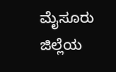ಮೈಸೂರು ಜಿಲ್ಲೆಯ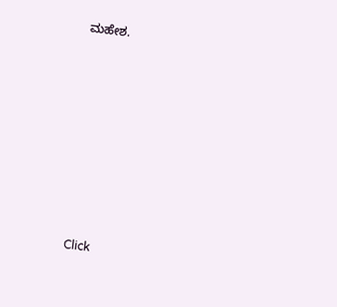ಮಹೇಶ.












Click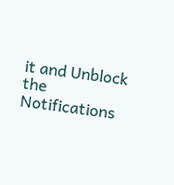it and Unblock the Notifications